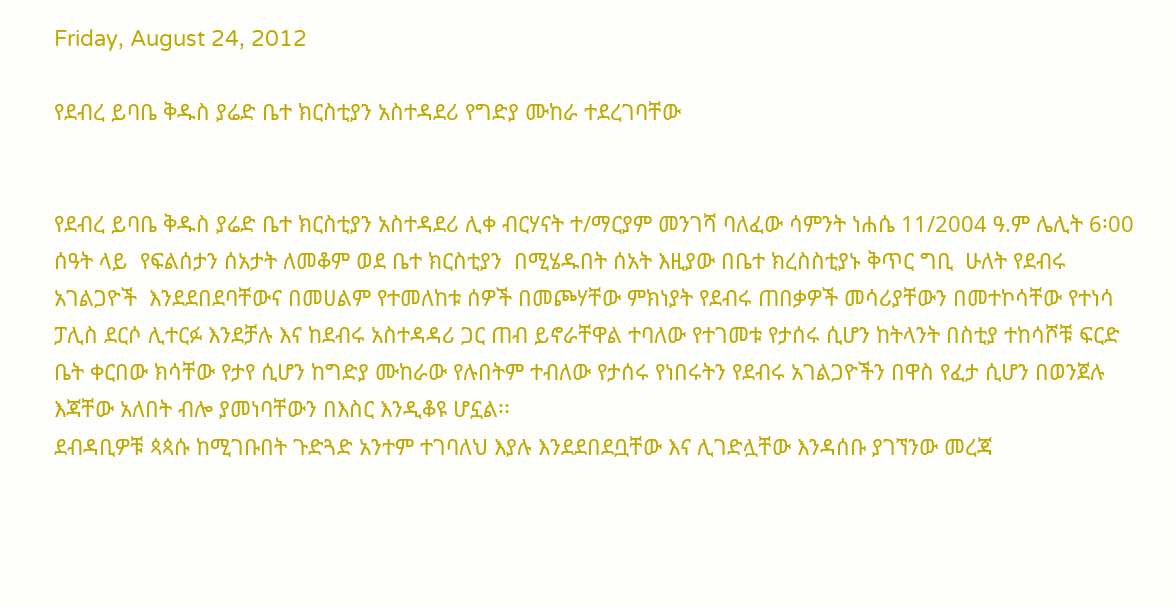Friday, August 24, 2012

የደብረ ይባቤ ቅዱስ ያሬድ ቤተ ክርስቲያን አስተዳደሪ የግድያ ሙከራ ተደረገባቸው


የደብረ ይባቤ ቅዱስ ያሬድ ቤተ ክርስቲያን አስተዳደሪ ሊቀ ብርሃናት ተ/ማርያም መንገሻ ባለፈው ሳምንት ነሐሴ 11/2004 ዓ.ም ሌሊት 6፡00 ሰዓት ላይ  የፍልሰታን ሰአታት ለመቆም ወደ ቤተ ክርስቲያን  በሚሄዱበት ሰአት እዚያው በቤተ ክረስስቲያኑ ቅጥር ግቢ  ሁለት የደብሩ አገልጋዮች  እንደደበደባቸውና በመሀልም የተመለከቱ ሰዎች በመጮሃቸው ምክነያት የደብሩ ጠበቃዎች መሳሪያቸውን በመተኮሳቸው የተነሳ ፓሊስ ደርሶ ሊተርፉ እንደቻሉ እና ከደብሩ አስተዳዳሪ ጋር ጠብ ይኖራቸዋል ተባለው የተገመቱ የታሰሩ ሲሆን ከትላንት በስቲያ ተከሳሾቹ ፍርድ ቤት ቀርበው ክሳቸው የታየ ሲሆን ከግድያ ሙከራው የሉበትም ተብለው የታሰሩ የነበሩትን የደብሩ አገልጋዮችን በዋስ የፈታ ሲሆን በወንጀሉ እጃቸው አለበት ብሎ ያመነባቸውን በእስር እንዲቆዩ ሆኗል፡፡
ደብዳቢዎቹ ጳጳሱ ከሚገቡበት ጉድጓድ አንተም ተገባለህ እያሉ እንደደበደቧቸው እና ሊገድሏቸው እንዳሰቡ ያገኘንው መረጃ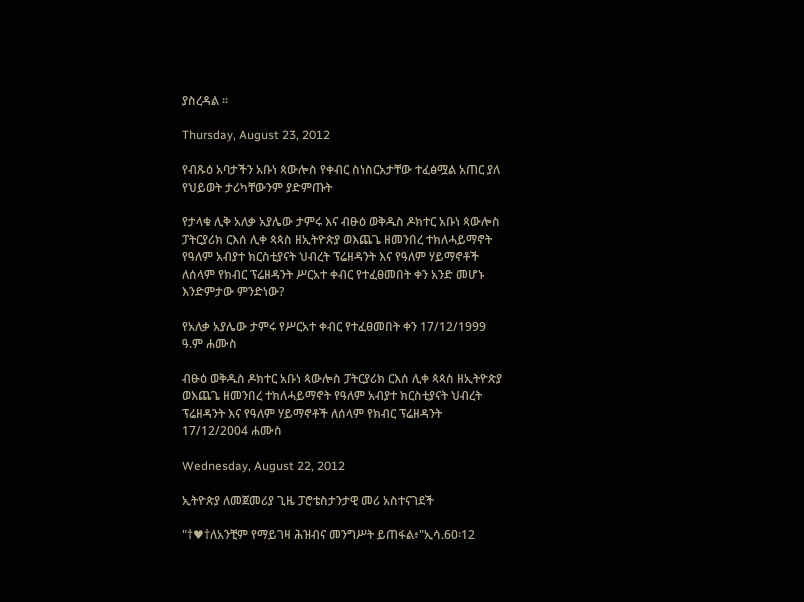ያስረዳል ፡፡

Thursday, August 23, 2012

የብጹዕ አባታችን አቡነ ጳውሎስ የቀብር ስነስርአታቸው ተፈፅሟል አጠር ያለ የህይወት ታሪካቸውንም ያድምጡት

የታላቁ ሊቅ አለቃ አያሌው ታምሩ እና ብፁዕ ወቅዱስ ዶክተር አቡነ ጳውሎስ ፓትርያሪክ ርእሰ ሊቀ ጳጳስ ዘኢትዮጵያ ወእጨጌ ዘመንበረ ተክለሓይማኖት የዓለም አብያተ ክርስቲያናት ህብረት ፕሬዘዳንት እና የዓለም ሃይማኖቶች ለሰላም የክብር ፕሬዘዳንት ሥርአተ ቀብር የተፈፀመበት ቀን አንድ መሆኑ እንድምታው ምንድነው?

የአለቃ አያሌው ታምሩ የሥርአተ ቀብር የተፈፀመበት ቀን 17/12/1999 ዓ.ም ሐሙስ

ብፁዕ ወቅዱስ ዶክተር አቡነ ጳውሎስ ፓትርያሪክ ርእሰ ሊቀ ጳጳስ ዘኢትዮጵያ ወእጨጌ ዘመንበረ ተክለሓይማኖት የዓለም አብያተ ክርስቲያናት ህብረት ፕሬዘዳንት እና የዓለም ሃይማኖቶች ለሰላም የክብር ፕሬዘዳንት 17/12/2004 ሐሙስ

Wednesday, August 22, 2012

ኢትዮጵያ ለመጀመሪያ ጊዜ ፓሮቴስታንታዊ መሪ አስተናገደች

"†♥†ለአንቺም የማይገዛ ሕዝብና መንግሥት ይጠፋል፥"ኢሳ.60፡12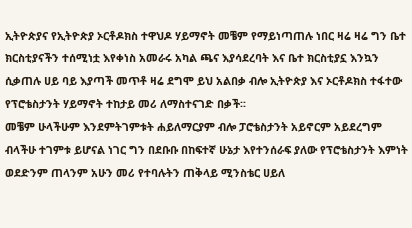ኢትዮጵያና የኢትዮጵያ ኦርቶዶክስ ተዋህዶ ሃይማኖት መቼም የማይነጣጠሉ ነበር ዛሬ ዛሬ ግን ቤተ ክርስቲያናችን ተሰሚነቷ እየቀነስ አመራሩ አካል ጫና እያሳደረባት እና ቤተ ክርስቲያኗ እንኳን ሲቃጠሉ ሀይ ባይ እያጣች መጥቶ ዛሬ ደግሞ ይህ አልበቃ ብሎ ኢትዮጵያ እና ኦርቶዶክስ ተፋተው የፕሮቴስታንት ሃይማኖት ተከታይ መሪ ለማስተናገድ በቃች፡፡
መቼም ሁላችሁም እንደምትገምቱት ሐይለማርያም ብሎ ፓሮቴስታንት አይኖርም አይደረግም ብላችሁ ተገምቱ ይሆናል ነገር ግን በደቡቡ በከፍተኛ ሁኔታ እየተንሰራፍ ያለው የፕሮቴስታንት እምነት ወደድንም ጠላንም አሁን መሪ የተባሉትን ጠቅላይ ሚንስቴር ሀይለ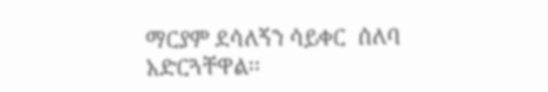ማርያም ደሳለኝን ሳይቀር  ሰለባ አድርጓቸዋል፡፡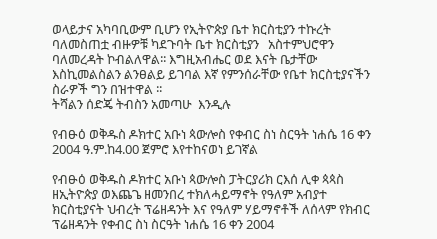ወላይታና አካባቢውም ቢሆን የኢትዮጵያ ቤተ ክርስቲያን ተኩረት ባለመስጠቷ ብዙዎቹ ካደጉባት ቤተ ክርስቲያን   አስተምህሮዋን ባለመረዳት ኮብልለዋል፡፡ እግዚአብሔር ወደ እናት ቤታቸው እስኪመልስልን ልንፀልይ ይገባል እኛ የምንሰራቸው የቤተ ክርስቲያናችን ስራዎች ግን በዝተዋል ፡፡
ትሻልን ሰድጄ ትብስን አመጣሁ  እንዲሉ

የብፁዕ ወቅዱስ ዶክተር አቡነ ጳውሎስ የቀብር ስነ ስርዓት ነሐሴ 16 ቀን 2004 ዓ.ም.ከ4.00 ጀምሮ እየተከናወነ ይገኛል

የብፁዕ ወቅዱስ ዶክተር አቡነ ጳውሎስ ፓትርያሪክ ርእሰ ሊቀ ጳጳስ ዘኢትዮጵያ ወእጨጌ ዘመንበረ ተክለሓይማኖት የዓለም አብያተ ክርስቲያናት ህብረት ፕሬዘዳንት እና የዓለም ሃይማኖቶች ለሰላም የክብር ፕሬዘዳንት የቀብር ስነ ስርዓት ነሐሴ 16 ቀን 2004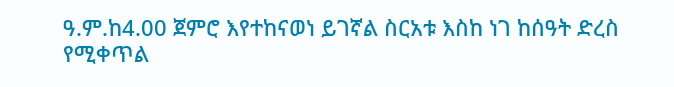ዓ.ም.ከ4.00 ጀምሮ እየተከናወነ ይገኛል ስርአቱ እስከ ነገ ከሰዓት ድረስ የሚቀጥል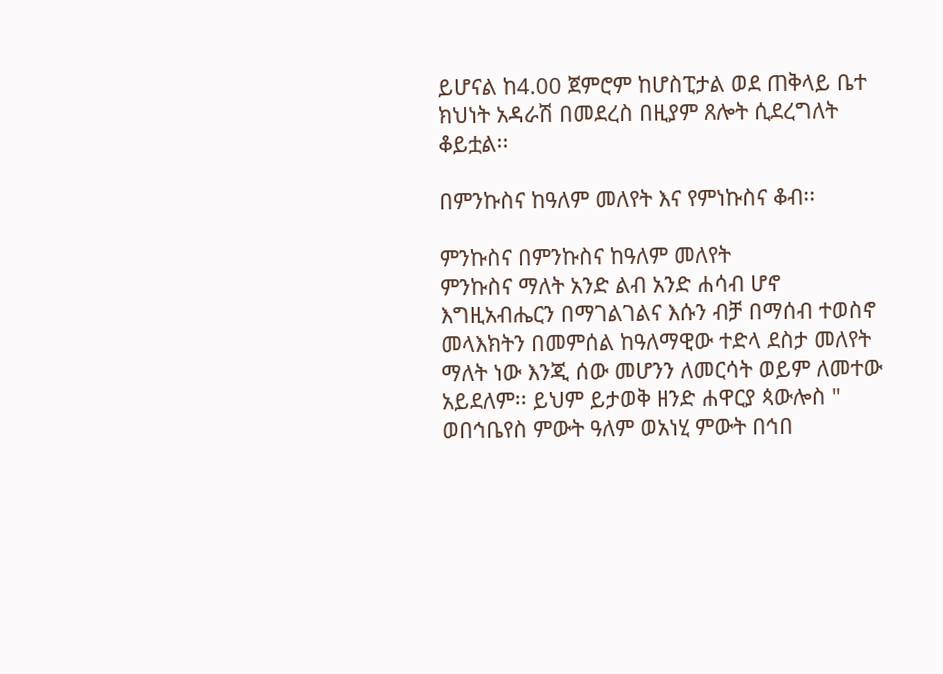ይሆናል ከ4.00 ጀምሮም ከሆስፒታል ወደ ጠቅላይ ቤተ ክህነት አዳራሽ በመደረስ በዚያም ጸሎት ሲደረግለት ቆይቷል፡፡

በምንኩስና ከዓለም መለየት እና የምነኩስና ቆብ፡፡

ምንኩስና በምንኩስና ከዓለም መለየት
ምንኩስና ማለት አንድ ልብ አንድ ሐሳብ ሆኖ እግዚአብሔርን በማገልገልና እሱን ብቻ በማሰብ ተወስኖ መላእክትን በመምሰል ከዓለማዊው ተድላ ደስታ መለየት ማለት ነው እንጂ ሰው መሆንን ለመርሳት ወይም ለመተው አይደለም፡፡ ይህም ይታወቅ ዘንድ ሐዋርያ ጳውሎስ " ወበኅቤየስ ምውት ዓለም ወአነሂ ምውት በኅበ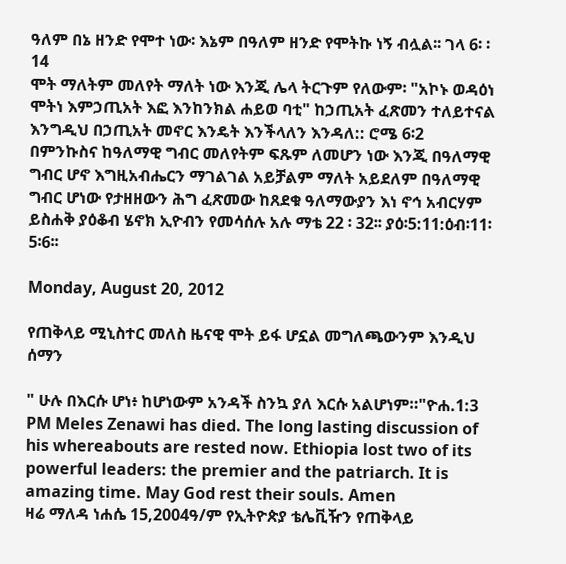ዓለም በኔ ዘንድ የሞተ ነው፡ እኔም በዓለም ዘንድ የሞትኩ ነኝ ብሏል፡፡ ገላ 6፡ ፡14
ሞት ማለትም መለየት ማለት ነው እንጂ ሌላ ትርጉም የለውም፡ "አኮኑ ወዳዕነ ሞትነ እምኃጢአት እፎ እንከንክል ሐይወ ባቲ" ከኃጢአት ፈጽመን ተለይተናል እንግዲህ በኃጢአት መኖር እንዴት እንችላለን እንዳለ:: ሮሜ 6፡2
በምንኩስና ከዓለማዊ ግብር መለየትም ፍጹም ለመሆን ነው እንጂ በዓለማዊ ግብር ሆኖ እግዚአብሔርን ማገልገል አይቻልም ማለት አይደለም በዓለማዊ ግብር ሆነው የታዘዘውን ሕግ ፈጽመው ከጸደቁ ዓለማውያን እነ ኖኅ አብርሃም ይስሐቅ ያዕቆብ ሄኖክ ኢዮብን የመሳሰሉ አሉ ማቴ 22 ፡ 32፡፡ ያዕ፡5:11:ዕብ፡11፡ 5፡6፡፡

Monday, August 20, 2012

የጠቅላይ ሚኒስተር መለስ ዜናዊ ሞት ይፋ ሆኗል መግለጫውንም እንዲህ ሰማን

" ሁሉ በእርሱ ሆነ፥ ከሆነውም አንዳች ስንኳ ያለ እርሱ አልሆነም።"ዮሐ.1:3
PM Meles Zenawi has died. The long lasting discussion of his whereabouts are rested now. Ethiopia lost two of its powerful leaders: the premier and the patriarch. It is amazing time. May God rest their souls. Amen
ዛሬ ማለዳ ነሐሴ 15,2004ዓ/ም የኢትዮጵያ ቴሌቪዥን የጠቅላይ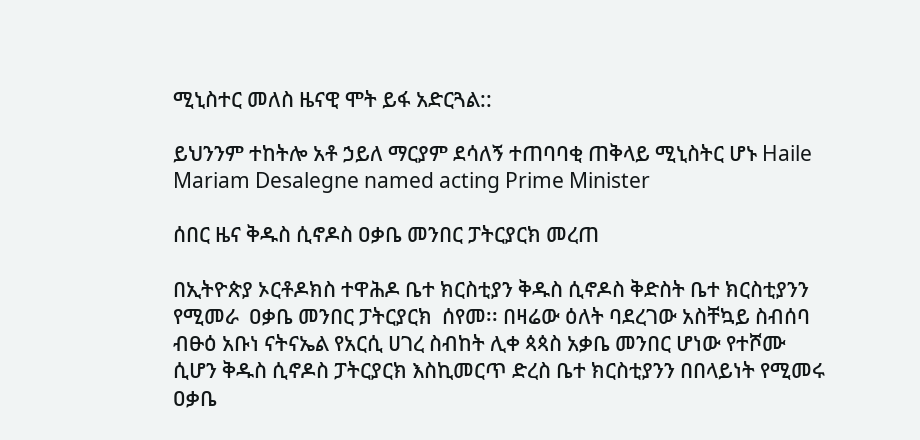ሚኒስተር መለስ ዜናዊ ሞት ይፋ አድርጓል::

ይህንንም ተከትሎ አቶ ኃይለ ማርያም ደሳለኝ ተጠባባቂ ጠቅላይ ሚኒስትር ሆኑ Haile Mariam Desalegne named acting Prime Minister

ሰበር ዜና ቅዱስ ሲኖዶስ ዐቃቤ መንበር ፓትርያርክ መረጠ

በኢትዮጵያ ኦርቶዶክስ ተዋሕዶ ቤተ ክርስቲያን ቅዱስ ሲኖዶስ ቅድስት ቤተ ክርስቲያንን የሚመራ  ዐቃቤ መንበር ፓትርያርክ  ሰየመ፡፡ በዛሬው ዕለት ባደረገው አስቸኳይ ስብሰባ  ብፁዕ አቡነ ናትናኤል የአርሲ ሀገረ ስብከት ሊቀ ጳጳስ አቃቤ መንበር ሆነው የተሾሙ ሲሆን ቅዱስ ሲኖዶስ ፓትርያርክ እስኪመርጥ ድረስ ቤተ ክርስቲያንን በበላይነት የሚመሩ ዐቃቤ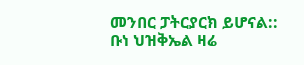መንበር ፓትርያርክ ይሆናል::
ቡነ ህዝቅኤል ዛሬ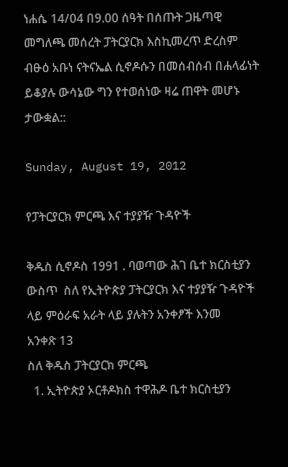ነሐሴ 14/04 በ9.00 ሰዓት በሰጡት ጋዜጣዊ መግለጫ መሰረት ፓትርያርክ እስኪመረጥ ድረስም ብፁዕ አቡነ ናትናኤል ሲኖዶሱን በመሰብሰብ በሐላፊነት ይቆያሉ ውሳኔው ግን የተወሰነው ዛሬ ጠዋት መሆኑ ታውቋል::

Sunday, August 19, 2012

የፓትርያርክ ምርጫ እና ተያያዥ ጉዳዮች

ቅዱስ ሲኖዶስ 1991 . ባወጣው ሕገ ቤተ ክርስቲያን ውስጥ  ስለ የኢትዮጵያ ፓትርያርክ እና ተያያዥ ጉዳዮች ላይ ምዕራፍ አራት ላይ ያሉትን አንቀፆች እንመ
አንቀጽ 13
ስለ ቅዱስ ፓትርያርክ ምርጫ
  1. ኢትዮጵያ ኦርቶዶክስ ተዋሕዶ ቤተ ክርስቲያን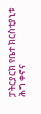ፓትርያርክ የቤተ ክርስቲያኒቱ ሕግ ቀኖና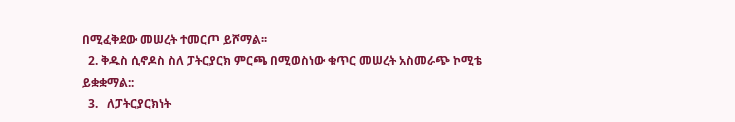በሚፈቅደው መሠረት ተመርጦ ይሾማል፡፡
  2. ቅዱስ ሲኖዶስ ስለ ፓትርያርክ ምርጫ በሚወስነው ቁጥር መሠረት አስመራጭ ኮሚቴ ይቋቋማል::
  3.   ለፓትርያርክነት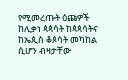የሚመረጡት ዕጩዎች ከሊቃነ ጳጳሳት ከጳጳሳትና ከኤጲስ ቆጶሳት መካከል ሲሆን ብዛታቸው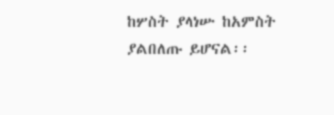ከሦስት ያላነሡ ከአምስት ያልበለጡ ይሆናል፡፡